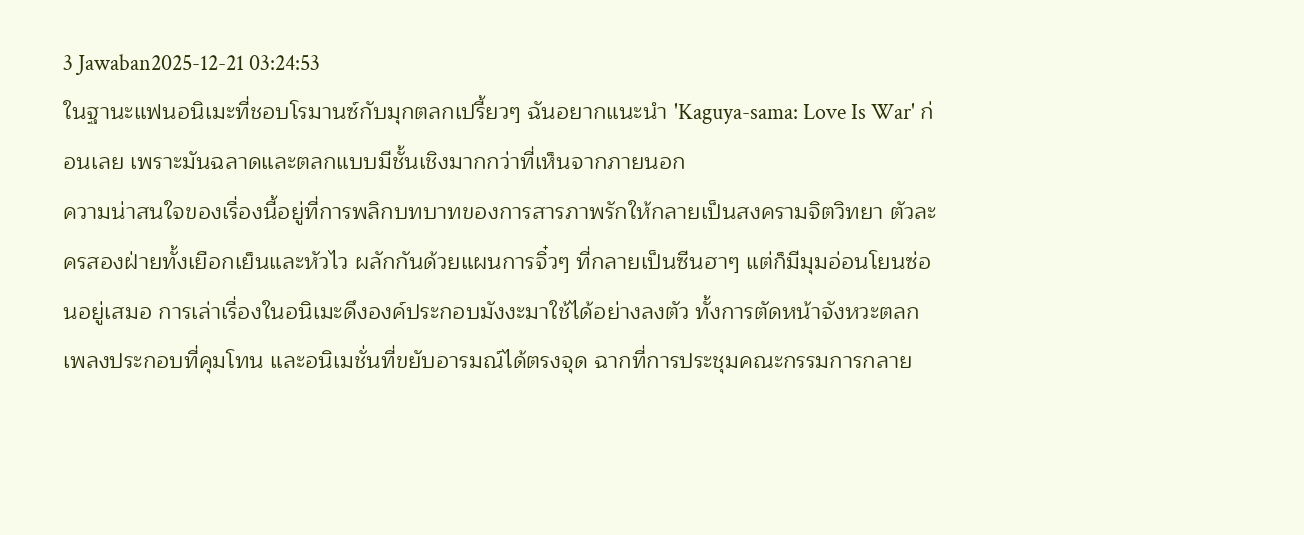3 Jawaban2025-12-21 03:24:53
ในฐานะแฟนอนิเมะที่ชอบโรมานซ์กับมุกตลกเปรี้ยวๆ ฉันอยากแนะนำ 'Kaguya-sama: Love Is War' ก่อนเลย เพราะมันฉลาดและตลกแบบมีชั้นเชิงมากกว่าที่เห็นจากภายนอก
ความน่าสนใจของเรื่องนี้อยู่ที่การพลิกบทบาทของการสารภาพรักให้กลายเป็นสงครามจิตวิทยา ตัวละครสองฝ่ายทั้งเยือกเย็นและหัวไว ผลักกันด้วยแผนการจิ๋วๆ ที่กลายเป็นซีนฮาๆ แต่ก็มีมุมอ่อนโยนซ่อนอยู่เสมอ การเล่าเรื่องในอนิเมะดึงองค์ประกอบมังงะมาใช้ได้อย่างลงตัว ทั้งการตัดหน้าจังหวะตลก เพลงประกอบที่คุมโทน และอนิเมชั่นที่ขยับอารมณ์ได้ตรงจุด ฉากที่การประชุมคณะกรรมการกลาย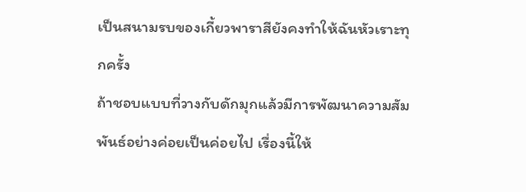เป็นสนามรบของเกี้ยวพาราสียังคงทำให้ฉันหัวเราะทุกครั้ง
ถ้าชอบแบบที่วางกับดักมุกแล้วมีการพัฒนาความสัมพันธ์อย่างค่อยเป็นค่อยไป เรื่องนี้ให้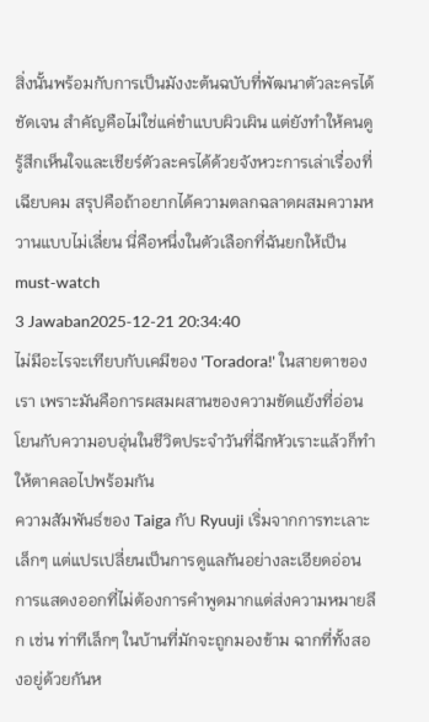สิ่งนั้นพร้อมกับการเป็นมังงะต้นฉบับที่พัฒนาตัวละครได้ชัดเจน สำคัญคือไม่ใช่แค่ขำแบบผิวเผิน แต่ยังทำให้คนดูรู้สึกเห็นใจและเชียร์ตัวละครได้ด้วยจังหวะการเล่าเรื่องที่เฉียบคม สรุปคือถ้าอยากได้ความตลกฉลาดผสมความหวานแบบไม่เลี่ยน นี่คือหนึ่งในตัวเลือกที่ฉันยกให้เป็น must-watch
3 Jawaban2025-12-21 20:34:40
ไม่มีอะไรจะเทียบกับเคมีของ 'Toradora!' ในสายตาของเรา เพราะมันคือการผสมผสานของความขัดแย้งที่อ่อนโยนกับความอบอุ่นในชีวิตประจำวันที่ฉีกหัวเราะแล้วก็ทำให้ตาคลอไปพร้อมกัน
ความสัมพันธ์ของ Taiga กับ Ryuuji เริ่มจากการทะเลาะเล็กๆ แต่แปรเปลี่ยนเป็นการดูแลกันอย่างละเอียดอ่อน การแสดงออกที่ไม่ต้องการคำพูดมากแต่ส่งความหมายลึก เช่น ท่าทีเล็กๆ ในบ้านที่มักจะถูกมองข้าม ฉากที่ทั้งสองอยู่ด้วยกันห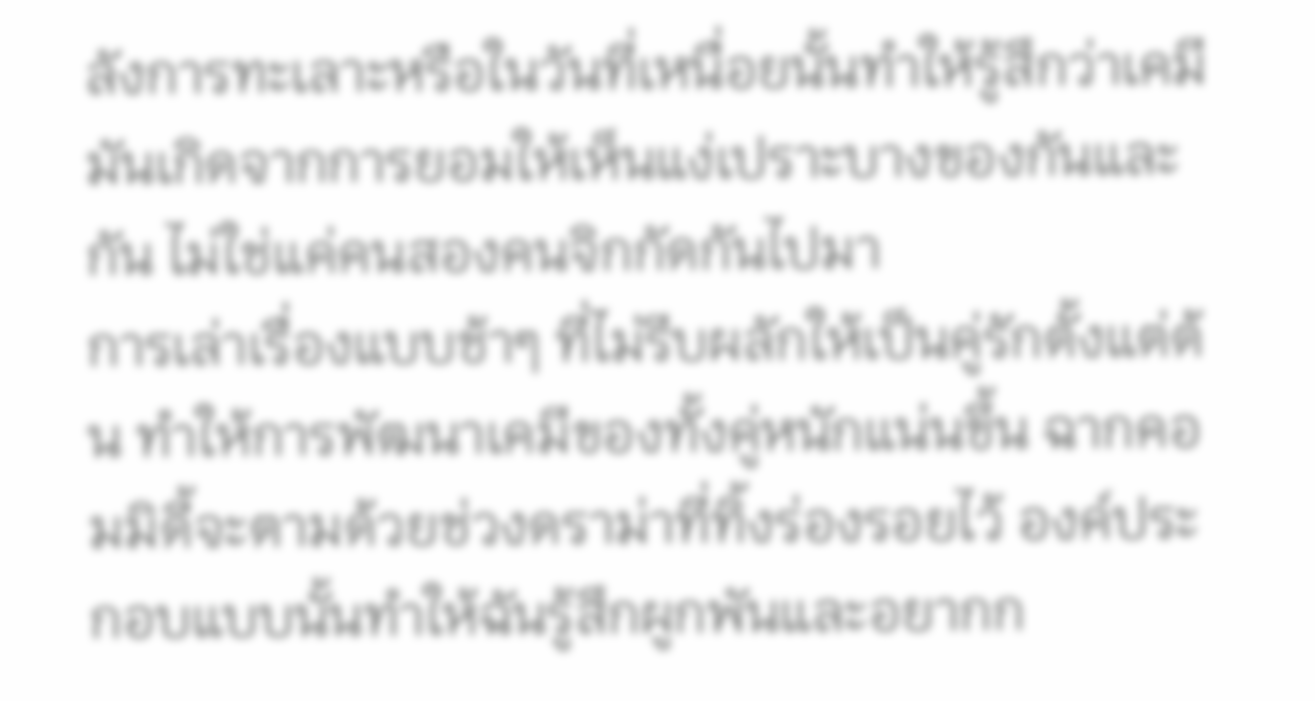ลังการทะเลาะหรือในวันที่เหนื่อยนั้นทำให้รู้สึกว่าเคมีมันเกิดจากการยอมให้เห็นแง่เปราะบางของกันและกัน ไม่ใช่แค่คนสองคนจิกกัดกันไปมา
การเล่าเรื่องแบบช้าๆ ที่ไม่รีบผลักให้เป็นคู่รักตั้งแต่ต้น ทำให้การพัฒนาเคมีของทั้งคู่หนักแน่นขึ้น ฉากคอมมิดี้จะตามด้วยช่วงดราม่าที่ทิ้งร่องรอยไว้ องค์ประกอบแบบนั้นทำให้ฉันรู้สึกผูกพันและอยากก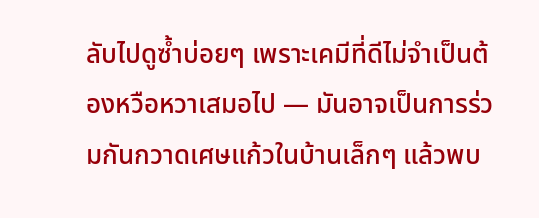ลับไปดูซ้ำบ่อยๆ เพราะเคมีที่ดีไม่จำเป็นต้องหวือหวาเสมอไป — มันอาจเป็นการร่วมกันกวาดเศษแก้วในบ้านเล็กๆ แล้วพบ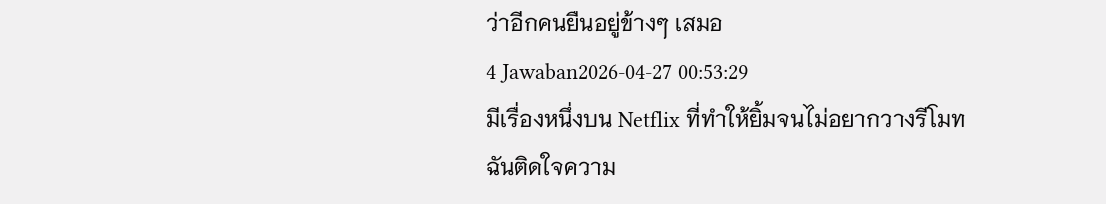ว่าอีกคนยืนอยู่ข้างๆ เสมอ
4 Jawaban2026-04-27 00:53:29
มีเรื่องหนึ่งบน Netflix ที่ทำให้ยิ้มจนไม่อยากวางรีโมท
ฉันติดใจความ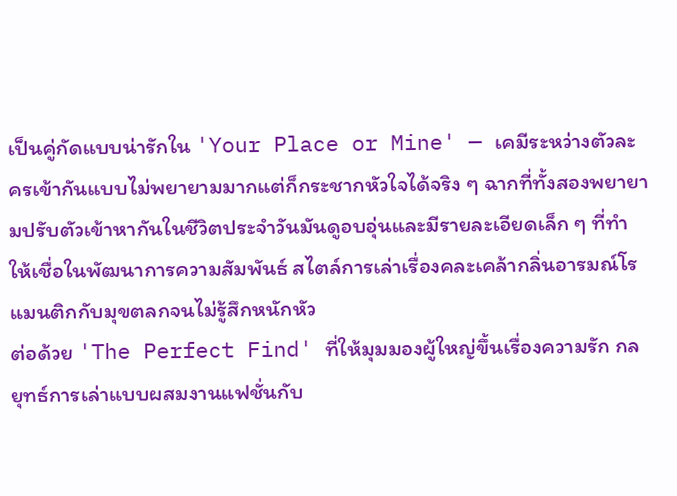เป็นคู่กัดแบบน่ารักใน 'Your Place or Mine' — เคมีระหว่างตัวละครเข้ากันแบบไม่พยายามมากแต่ก็กระชากหัวใจได้จริง ๆ ฉากที่ทั้งสองพยายามปรับตัวเข้าหากันในชีวิตประจำวันมันดูอบอุ่นและมีรายละเอียดเล็ก ๆ ที่ทำให้เชื่อในพัฒนาการความสัมพันธ์ สไตล์การเล่าเรื่องคละเคล้ากลิ่นอารมณ์โรแมนติกกับมุขตลกจนไม่รู้สึกหนักหัว
ต่อด้วย 'The Perfect Find' ที่ให้มุมมองผู้ใหญ่ขึ้นเรื่องความรัก กลยุทธ์การเล่าแบบผสมงานแฟชั่นกับ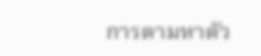การตามหาตัว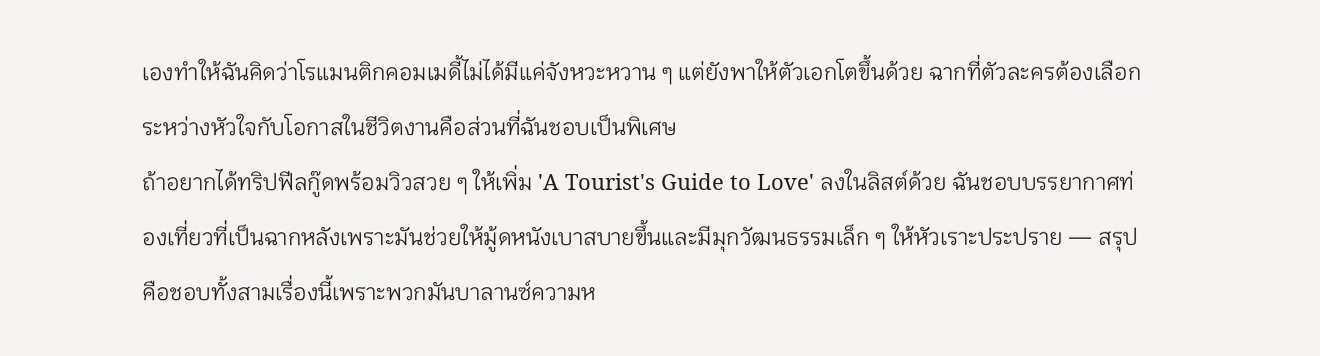เองทำให้ฉันคิดว่าโรแมนติกคอมเมดี้ไม่ได้มีแค่จังหวะหวาน ๆ แต่ยังพาให้ตัวเอกโตขึ้นด้วย ฉากที่ตัวละครต้องเลือกระหว่างหัวใจกับโอกาสในชีวิตงานคือส่วนที่ฉันชอบเป็นพิเศษ
ถ้าอยากได้ทริปฟีลกู๊ดพร้อมวิวสวย ๆ ให้เพิ่ม 'A Tourist's Guide to Love' ลงในลิสต์ด้วย ฉันชอบบรรยากาศท่องเที่ยวที่เป็นฉากหลังเพราะมันช่วยให้มู้ดหนังเบาสบายขึ้นและมีมุกวัฒนธรรมเล็ก ๆ ให้หัวเราะประปราย — สรุปคือชอบทั้งสามเรื่องนี้เพราะพวกมันบาลานซ์ความห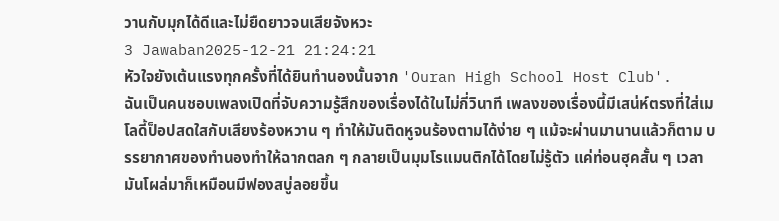วานกับมุกได้ดีและไม่ยืดยาวจนเสียจังหวะ
3 Jawaban2025-12-21 21:24:21
หัวใจยังเต้นแรงทุกครั้งที่ได้ยินทำนองนั้นจาก 'Ouran High School Host Club'.
ฉันเป็นคนชอบเพลงเปิดที่จับความรู้สึกของเรื่องได้ในไม่กี่วินาที เพลงของเรื่องนี้มีเสน่ห์ตรงที่ใส่เมโลดี้ป็อปสดใสกับเสียงร้องหวาน ๆ ทำให้มันติดหูจนร้องตามได้ง่าย ๆ แม้จะผ่านมานานแล้วก็ตาม บรรยากาศของทำนองทำให้ฉากตลก ๆ กลายเป็นมุมโรแมนติกได้โดยไม่รู้ตัว แค่ท่อนฮุคสั้น ๆ เวลามันโผล่มาก็เหมือนมีฟองสบู่ลอยขึ้น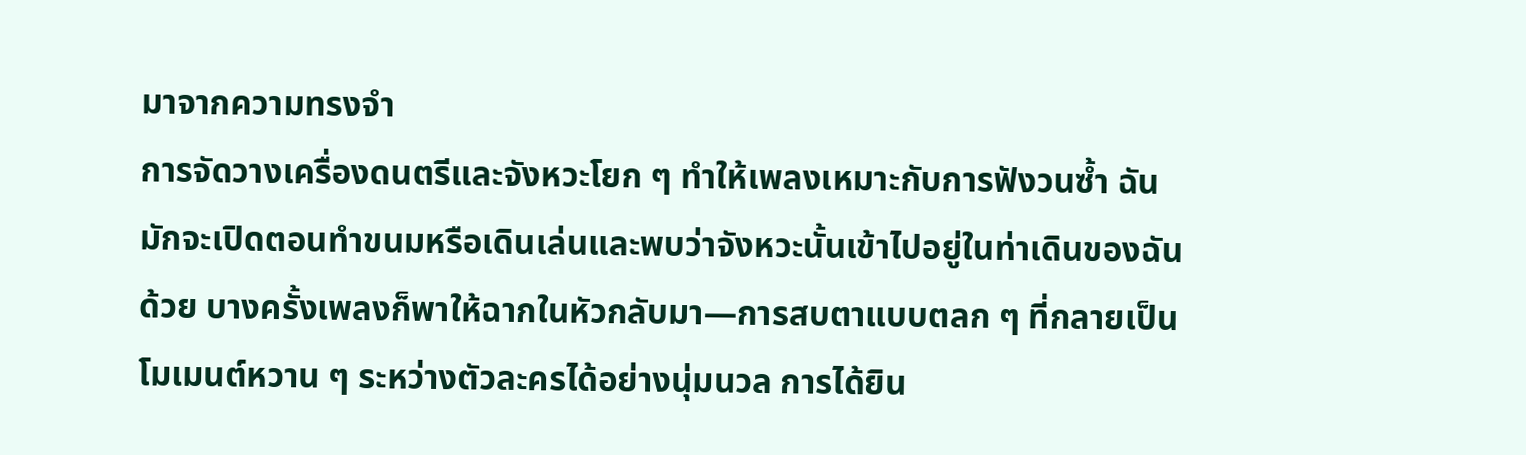มาจากความทรงจำ
การจัดวางเครื่องดนตรีและจังหวะโยก ๆ ทำให้เพลงเหมาะกับการฟังวนซ้ำ ฉันมักจะเปิดตอนทำขนมหรือเดินเล่นและพบว่าจังหวะนั้นเข้าไปอยู่ในท่าเดินของฉันด้วย บางครั้งเพลงก็พาให้ฉากในหัวกลับมา—การสบตาแบบตลก ๆ ที่กลายเป็นโมเมนต์หวาน ๆ ระหว่างตัวละครได้อย่างนุ่มนวล การได้ยิน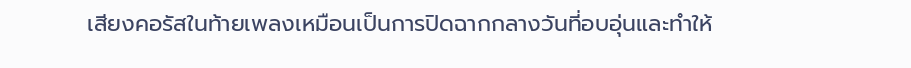เสียงคอรัสในท้ายเพลงเหมือนเป็นการปิดฉากกลางวันที่อบอุ่นและทำให้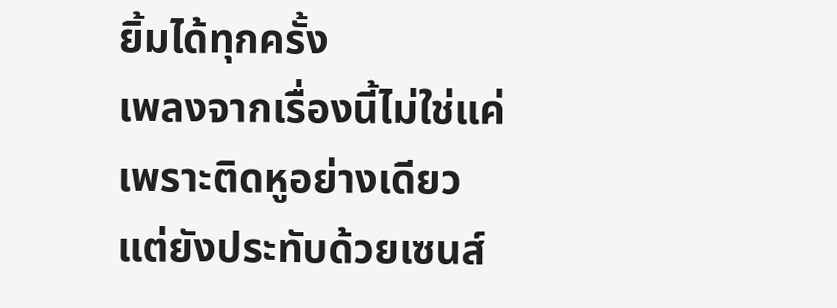ยิ้มได้ทุกครั้ง
เพลงจากเรื่องนี้ไม่ใช่แค่เพราะติดหูอย่างเดียว แต่ยังประทับด้วยเซนส์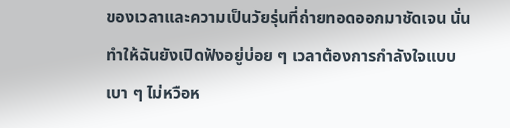ของเวลาและความเป็นวัยรุ่นที่ถ่ายทอดออกมาชัดเจน นั่นทำให้ฉันยังเปิดฟังอยู่บ่อย ๆ เวลาต้องการกำลังใจแบบเบา ๆ ไม่หวือห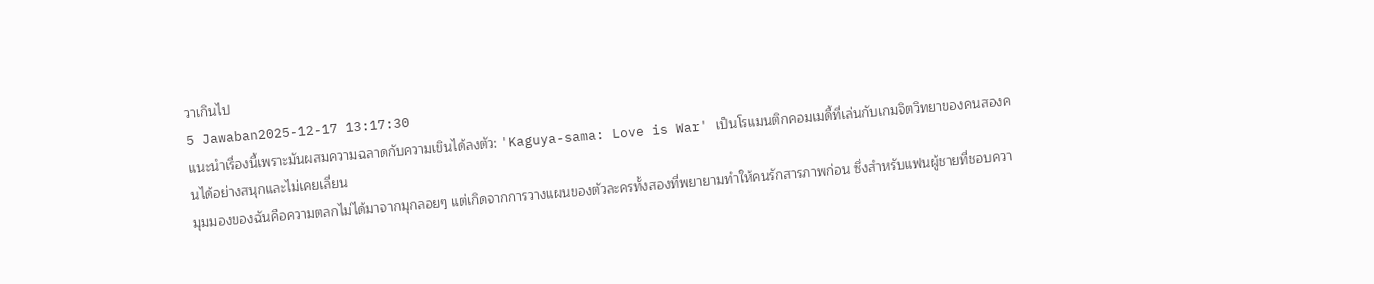วาเกินไป
5 Jawaban2025-12-17 13:17:30
แนะนำเรื่องนี้เพราะมันผสมความฉลาดกับความเขินได้ลงตัว: 'Kaguya-sama: Love is War' เป็นโรแมนติกคอมเมดี้ที่เล่นกับเกมจิตวิทยาของคนสองคนได้อย่างสนุกและไม่เคยเลี่ยน
มุมมองของฉันคือความตลกไม่ได้มาจากมุกลอยๆ แต่เกิดจากการวางแผนของตัวละครทั้งสองที่พยายามทำให้คนรักสารภาพก่อน ซึ่งสำหรับแฟนผู้ชายที่ชอบควา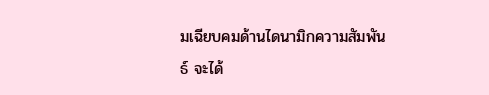มเฉียบคมด้านไดนามิกความสัมพันธ์ จะได้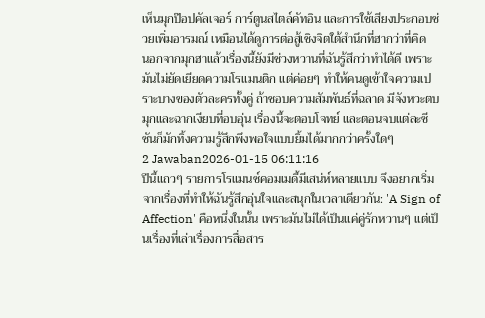เห็นมุกป๊อปคัลเจอร์ การ์ตูนสไตล์คัทอิน และการใช้เสียงประกอบช่วยเพิ่มอารมณ์ เหมือนได้ดูการต่อสู้เชิงจิตใต้สำนึกที่ฮากว่าที่คิด
นอกจากมุกฮาแล้วเรื่องนี้ยังมีช่วงหวานที่ฉันรู้สึกว่าทำได้ดี เพราะมันไม่ยัดเยียดความโรแมนติก แต่ค่อยๆ ทำให้คนดูเข้าใจความเปราะบางของตัวละครทั้งคู่ ถ้าชอบความสัมพันธ์ที่ฉลาด มีจังหวะตบมุกและฉากเงียบที่อบอุ่น เรื่องนี้จะตอบโจทย์ และตอนจบแต่ละซีซันก็มักทิ้งความรู้สึกพึงพอใจแบบยิ้มได้มากกว่าครั้งใดๆ
2 Jawaban2026-01-15 06:11:16
ปีนี้แถวๆ รายการโรแมนซ์คอมเมดี้มีเสน่ห์หลายแบบ จึงอยากเริ่มจากเรื่องที่ทำให้ฉันรู้สึกอุ่นใจและสนุกในเวลาเดียวกัน: 'A Sign of Affection' คือหนึ่งในนั้น เพราะมันไม่ได้เป็นแค่คู่รักหวานๆ แต่เป็นเรื่องที่เล่าเรื่องการสื่อสาร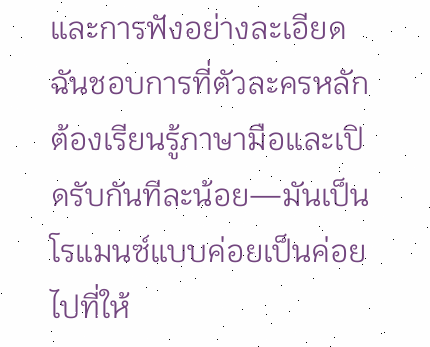และการฟังอย่างละเอียด ฉันชอบการที่ตัวละครหลักต้องเรียนรู้ภาษามือและเปิดรับกันทีละน้อย—มันเป็นโรแมนซ์แบบค่อยเป็นค่อยไปที่ให้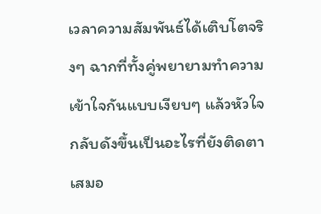เวลาความสัมพันธ์ได้เติบโตจริงๆ ฉากที่ทั้งคู่พยายามทำความเข้าใจกันแบบเงียบๆ แล้วหัวใจกลับดังขึ้นเป็นอะไรที่ยังติดตาเสมอ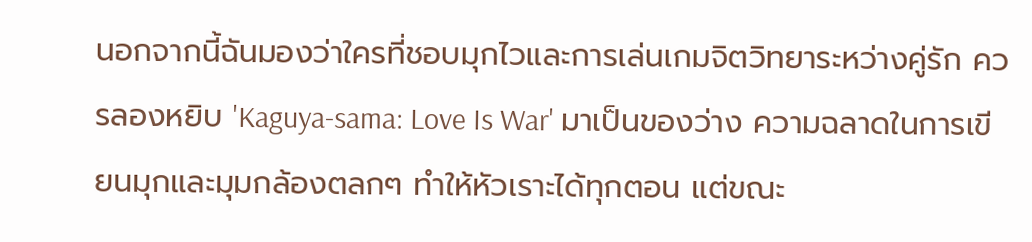นอกจากนี้ฉันมองว่าใครที่ชอบมุกไวและการเล่นเกมจิตวิทยาระหว่างคู่รัก ควรลองหยิบ 'Kaguya-sama: Love Is War' มาเป็นของว่าง ความฉลาดในการเขียนมุกและมุมกล้องตลกๆ ทำให้หัวเราะได้ทุกตอน แต่ขณะ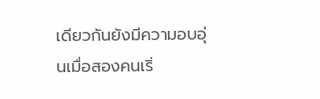เดียวกันยังมีความอบอุ่นเมื่อสองคนเริ่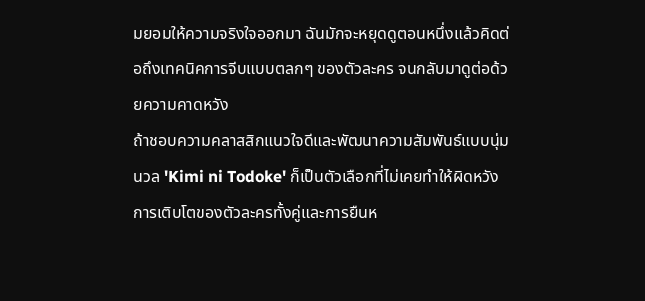มยอมให้ความจริงใจออกมา ฉันมักจะหยุดดูตอนหนึ่งแล้วคิดต่อถึงเทคนิคการจีบแบบตลกๆ ของตัวละคร จนกลับมาดูต่อด้วยความคาดหวัง
ถ้าชอบความคลาสสิกแนวใจดีและพัฒนาความสัมพันธ์แบบนุ่มนวล 'Kimi ni Todoke' ก็เป็นตัวเลือกที่ไม่เคยทำให้ผิดหวัง การเติบโตของตัวละครทั้งคู่และการยืนห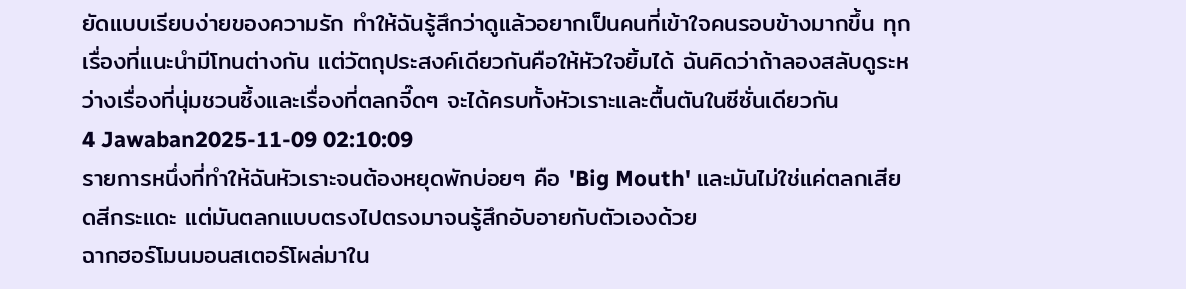ยัดแบบเรียบง่ายของความรัก ทำให้ฉันรู้สึกว่าดูแล้วอยากเป็นคนที่เข้าใจคนรอบข้างมากขึ้น ทุกเรื่องที่แนะนำมีโทนต่างกัน แต่วัตถุประสงค์เดียวกันคือให้หัวใจยิ้มได้ ฉันคิดว่าถ้าลองสลับดูระหว่างเรื่องที่นุ่มชวนซึ้งและเรื่องที่ตลกจี๊ดๆ จะได้ครบทั้งหัวเราะและตื้นตันในซีซั่นเดียวกัน
4 Jawaban2025-11-09 02:10:09
รายการหนึ่งที่ทำให้ฉันหัวเราะจนต้องหยุดพักบ่อยๆ คือ 'Big Mouth' และมันไม่ใช่แค่ตลกเสียดสีกระแดะ แต่มันตลกแบบตรงไปตรงมาจนรู้สึกอับอายกับตัวเองด้วย
ฉากฮอร์โมนมอนสเตอร์โผล่มาใน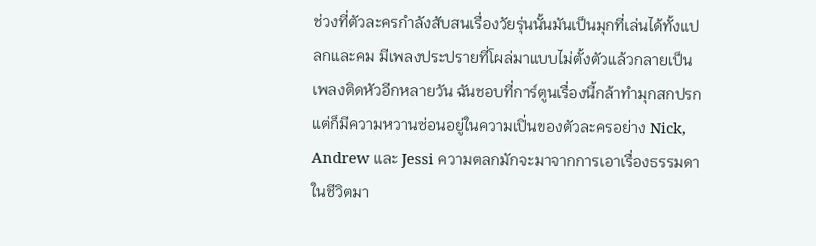ช่วงที่ตัวละครกำลังสับสนเรื่องวัยรุ่นนั้นมันเป็นมุกที่เล่นได้ทั้งแปลกและคม มีเพลงประปรายที่โผล่มาแบบไม่ตั้งตัวแล้วกลายเป็นเพลงติดหัวอีกหลายวัน ฉันชอบที่การ์ตูนเรื่องนี้กล้าทำมุกสกปรกแต่ก็มีความหวานซ่อนอยู่ในความเปิ่นของตัวละครอย่าง Nick, Andrew และ Jessi ความตลกมักจะมาจากการเอาเรื่องธรรมดาในชีวิตมา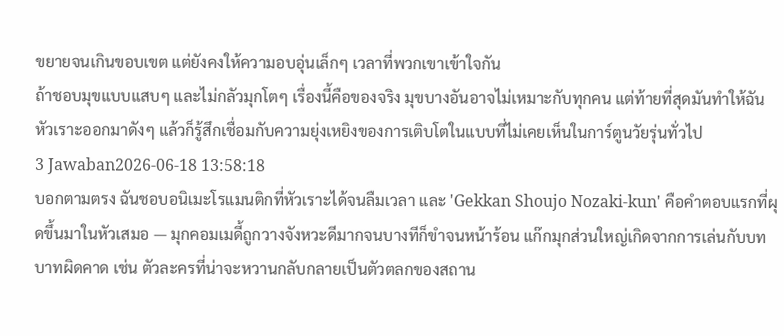ขยายจนเกินขอบเขต แต่ยังคงให้ความอบอุ่นเล็กๆ เวลาที่พวกเขาเข้าใจกัน
ถ้าชอบมุขแบบแสบๆ และไม่กลัวมุกโตๆ เรื่องนี้คือของจริง มุขบางอันอาจไม่เหมาะกับทุกคน แต่ท้ายที่สุดมันทำให้ฉันหัวเราะออกมาดังๆ แล้วก็รู้สึกเชื่อมกับความยุ่งเหยิงของการเติบโตในแบบที่ไม่เคยเห็นในการ์ตูนวัยรุ่นทั่วไป
3 Jawaban2026-06-18 13:58:18
บอกตามตรง ฉันชอบอนิเมะโรแมนติกที่หัวเราะได้จนลืมเวลา และ 'Gekkan Shoujo Nozaki-kun' คือคำตอบแรกที่ผุดขึ้นมาในหัวเสมอ — มุกคอมเมดี้ถูกวางจังหวะดีมากจนบางทีก็ขำจนหน้าร้อน แก๊กมุกส่วนใหญ่เกิดจากการเล่นกับบทบาทผิดคาด เช่น ตัวละครที่น่าจะหวานกลับกลายเป็นตัวตลกของสถาน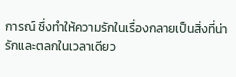การณ์ ซึ่งทำให้ความรักในเรื่องกลายเป็นสิ่งที่น่ารักและตลกในเวลาเดียว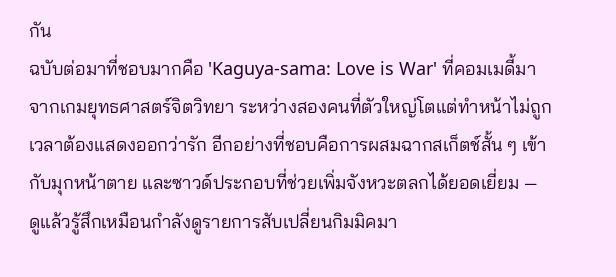กัน
ฉบับต่อมาที่ชอบมากคือ 'Kaguya-sama: Love is War' ที่คอมเมดี้มาจากเกมยุทธศาสตร์จิตวิทยา ระหว่างสองคนที่ตัวใหญ่โตแต่ทำหน้าไม่ถูกเวลาต้องแสดงออกว่ารัก อีกอย่างที่ชอบคือการผสมฉากสเก็ตช์สั้น ๆ เข้ากับมุกหน้าตาย และซาวด์ประกอบที่ช่วยเพิ่มจังหวะตลกได้ยอดเยี่ยม — ดูแล้วรู้สึกเหมือนกำลังดูรายการสับเปลี่ยนกิมมิคมา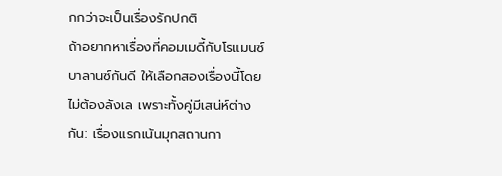กกว่าจะเป็นเรื่องรักปกติ
ถ้าอยากหาเรื่องที่คอมเมดี้กับโรแมนซ์บาลานซ์กันดี ให้เลือกสองเรื่องนี้โดยไม่ต้องลังเล เพราะทั้งคู่มีเสน่ห์ต่างกัน: เรื่องแรกเน้นมุกสถานกา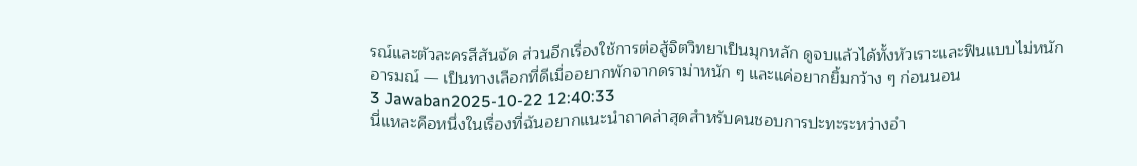รณ์และตัวละครสีสันจัด ส่วนอีกเรื่องใช้การต่อสู้จิตวิทยาเป็นมุกหลัก ดูจบแล้วได้ทั้งหัวเราะและฟินแบบไม่หนักอารมณ์ — เป็นทางเลือกที่ดีเมื่ออยากพักจากดราม่าหนัก ๆ และแค่อยากยิ้มกว้าง ๆ ก่อนนอน
3 Jawaban2025-10-22 12:40:33
นี่แหละคือหนึ่งในเรื่องที่ฉันอยากแนะนำถาคล่าสุดสำหรับคนชอบการปะทะระหว่างอำ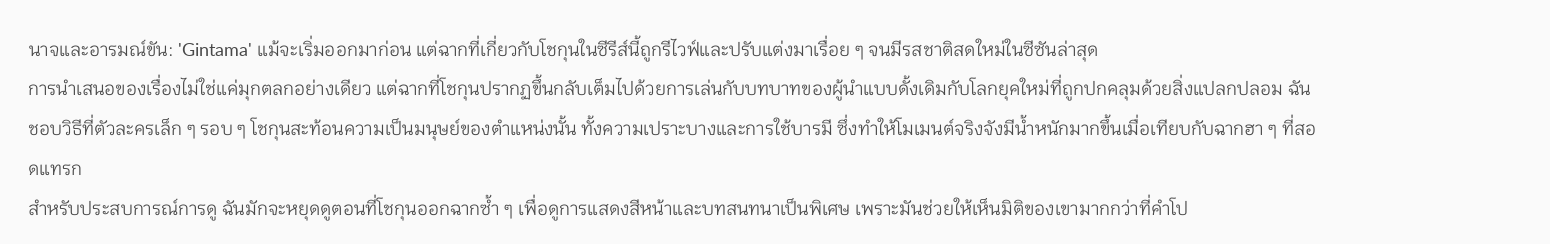นาจและอารมณ์ขัน: 'Gintama' แม้จะเริ่มออกมาก่อน แต่ฉากที่เกี่ยวกับโชกุนในซีรีส์นี้ถูกรีไวฟ์และปรับแต่งมาเรื่อย ๆ จนมีรสชาติสดใหม่ในซีซันล่าสุด
การนำเสนอของเรื่องไม่ใช่แค่มุกตลกอย่างเดียว แต่ฉากที่โชกุนปรากฏขึ้นกลับเต็มไปด้วยการเล่นกับบทบาทของผู้นำแบบดั้งเดิมกับโลกยุคใหม่ที่ถูกปกคลุมด้วยสิ่งแปลกปลอม ฉันชอบวิธีที่ตัวละครเล็ก ๆ รอบ ๆ โชกุนสะท้อนความเป็นมนุษย์ของตำแหน่งนั้น ทั้งความเปราะบางและการใช้บารมี ซึ่งทำให้โมเมนต์จริงจังมีน้ำหนักมากขึ้นเมื่อเทียบกับฉากฮา ๆ ที่สอดแทรก
สำหรับประสบการณ์การดู ฉันมักจะหยุดดูตอนที่โชกุนออกฉากซ้ำ ๆ เพื่อดูการแสดงสีหน้าและบทสนทนาเป็นพิเศษ เพราะมันช่วยให้เห็นมิติของเขามากกว่าที่คำโป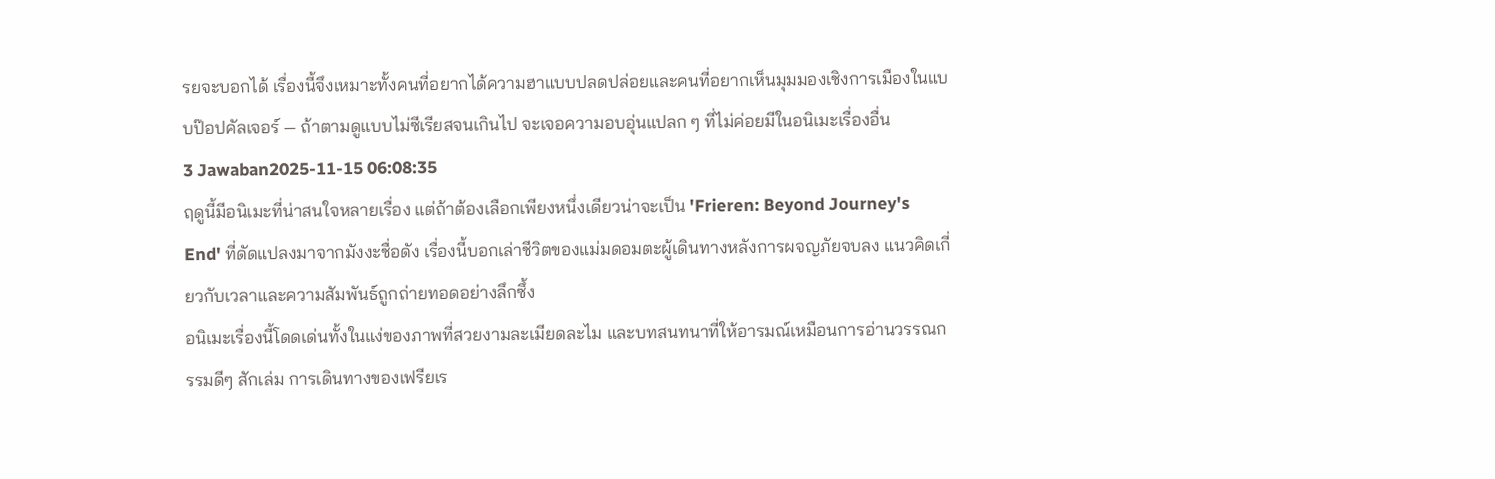รยจะบอกได้ เรื่องนี้จึงเหมาะทั้งคนที่อยากได้ความฮาแบบปลดปล่อยและคนที่อยากเห็นมุมมองเชิงการเมืองในแบบป๊อปคัลเจอร์ — ถ้าตามดูแบบไม่ซีเรียสจนเกินไป จะเจอความอบอุ่นแปลก ๆ ที่ไม่ค่อยมีในอนิเมะเรื่องอื่น
3 Jawaban2025-11-15 06:08:35
ฤดูนี้มีอนิเมะที่น่าสนใจหลายเรื่อง แต่ถ้าต้องเลือกเพียงหนึ่งเดียวน่าจะเป็น 'Frieren: Beyond Journey's End' ที่ดัดแปลงมาจากมังงะชื่อดัง เรื่องนี้บอกเล่าชีวิตของแม่มดอมตะผู้เดินทางหลังการผจญภัยจบลง แนวคิดเกี่ยวกับเวลาและความสัมพันธ์ถูกถ่ายทอดอย่างลึกซึ้ง
อนิเมะเรื่องนี้โดดเด่นทั้งในแง่ของภาพที่สวยงามละเมียดละไม และบทสนทนาที่ให้อารมณ์เหมือนการอ่านวรรณกรรมดีๆ สักเล่ม การเดินทางของเฟรียเร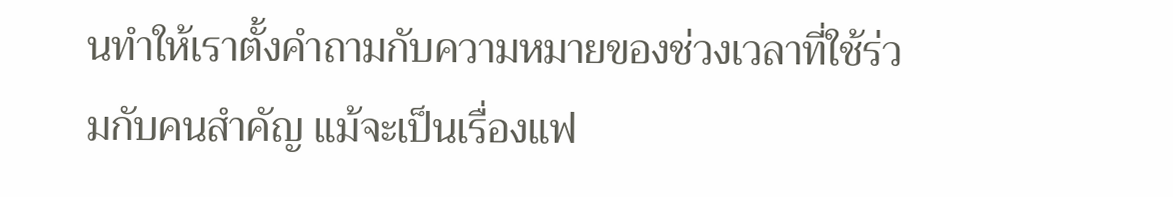นทำให้เราตั้งคำถามกับความหมายของช่วงเวลาที่ใช้ร่วมกับคนสำคัญ แม้จะเป็นเรื่องแฟ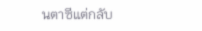นตาซีแต่กลับ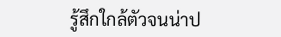รู้สึกใกล้ตัวจนน่าป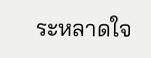ระหลาดใจ